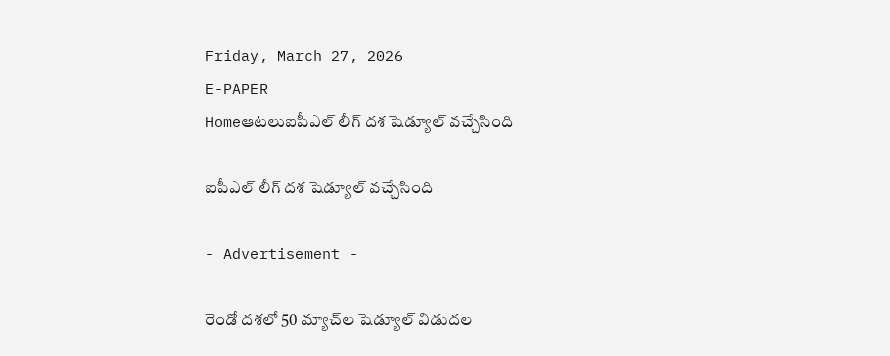Friday, March 27, 2026
E-PAPER
Homeఆటలుఐపీఎల్‌ లీగ్‌ దశ షెడ్యూల్‌ వచ్చేసింది

ఐపీఎల్‌ లీగ్‌ దశ షెడ్యూల్‌ వచ్చేసింది

- Advertisement -

రెండో దశలో 50 మ్యాచ్‌ల షెడ్యూల్‌ విడుదల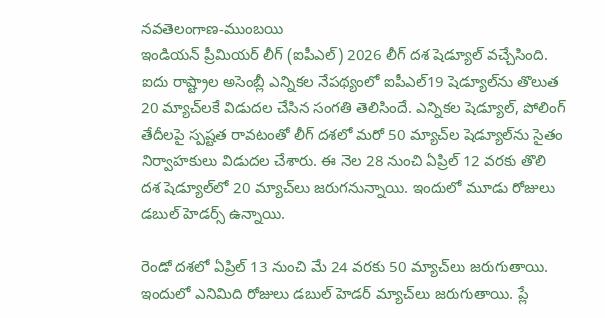నవతెలంగాణ-ముంబయి
ఇండియన్‌ ప్రీమియర్‌ లీగ్‌ (ఐపీఎల్‌) 2026 లీగ్‌ దశ షెడ్యూల్‌ వచ్చేసింది. ఐదు రాష్ట్రాల అసెంబ్లీ ఎన్నికల నేపథ్యంలో ఐపీఎల్‌19 షెడ్యూల్‌ను తొలుత 20 మ్యాచ్‌లకే విడుదల చేసిన సంగతి తెలిసిందే. ఎన్నికల షెడ్యూల్‌, పోలింగ్‌ తేదీలపై స్పష్టత రావటంతో లీగ్‌ దశలో మరో 50 మ్యాచ్‌ల షెడ్యూల్‌ను సైతం నిర్వాహకులు విడుదల చేశారు. ఈ నెల 28 నుంచి ఏప్రిల్‌ 12 వరకు తొలి దశ షెడ్యూల్‌లో 20 మ్యాచ్‌లు జరుగనున్నాయి. ఇందులో మూడు రోజులు డబుల్‌ హెడర్స్‌ ఉన్నాయి.

రెండో దశలో ఏప్రిల్‌ 13 నుంచి మే 24 వరకు 50 మ్యాచ్‌లు జరుగుతాయి. ఇందులో ఎనిమిది రోజులు డబుల్‌ హెడర్‌ మ్యాచ్‌లు జరుగుతాయి. ప్లే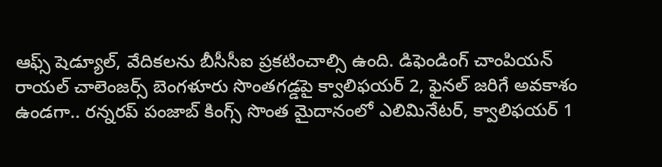ఆఫ్స్‌ షెడ్యూల్‌, వేదికలను బీసీసీఐ ప్రకటించాల్సి ఉంది. డిఫెండింగ్‌ చాంపియన్‌ రాయల్‌ చాలెంజర్స్‌ బెంగళూరు సొంతగడ్డపై క్వాలిఫయర్‌ 2, ఫైనల్‌ జరిగే అవకాశం ఉండగా.. రన్నరప్‌ పంజాబ్‌ కింగ్స్‌ సొంత మైదానంలో ఎలిమినేటర్‌, క్వాలిఫయర్‌ 1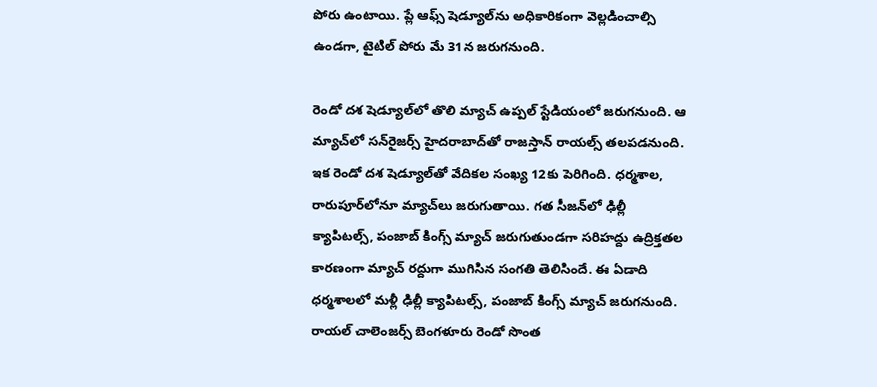పోరు ఉంటాయి. ప్లే ఆఫ్స్‌ షెడ్యూల్‌ను అధికారికంగా వెల్లడించాల్సి ఉండగా, టైటిల్‌ పోరు మే 31న జరుగనుంది.

రెండో దశ షెడ్యూల్‌లో తొలి మ్యాచ్‌ ఉప్పల్‌ స్టేడియంలో జరుగనుంది. ఆ మ్యాచ్‌లో సన్‌రైజర్స్‌ హైదరాబాద్‌తో రాజస్తాన్‌ రాయల్స్‌ తలపడనుంది. ఇక రెండో దశ షెడ్యూల్‌తో వేదికల సంఖ్య 12కు పెరిగింది. ధర్మశాల, రారుపూర్‌లోనూ మ్యాచ్‌లు జరుగుతాయి. గత సీజన్‌లో ఢిల్లీ క్యాపిటల్స్‌, పంజాబ్‌ కింగ్స్‌ మ్యాచ్‌ జరుగుతుండగా సరిహద్దు ఉద్రిక్తతల కారణంగా మ్యాచ్‌ రద్దుగా ముగిసిన సంగతి తెలిసిందే. ఈ ఏడాది ధర్మశాలలో మళ్లీ ఢిల్లీ క్యాపిటల్స్‌, పంజాబ్‌ కింగ్స్‌ మ్యాచ్‌ జరుగనుంది. రాయల్‌ చాలెంజర్స్‌ బెంగళూరు రెండో సొంత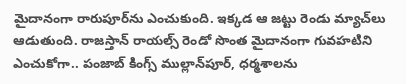మైదానంగా రారుపూర్‌ను ఎంచుకుంది. ఇక్కడ ఆ జట్టు రెండు మ్యాచ్‌లు ఆడుతుంది. రాజస్తాన్‌ రాయల్స్‌ రెండో సొంత మైదానంగా గువహటిని ఎంచుకోగా.. పంజాబ్‌ కింగ్స్‌ ముల్లాన్‌పూర్‌, ధర్మశాలను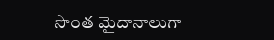సొంత మైదానాలుగా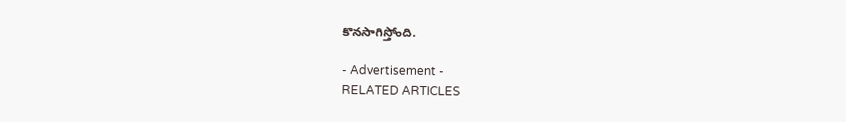కొనసాగిస్తోంది.

- Advertisement -
RELATED ARTICLES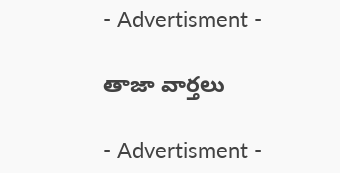- Advertisment -

తాజా వార్తలు

- Advertisment -